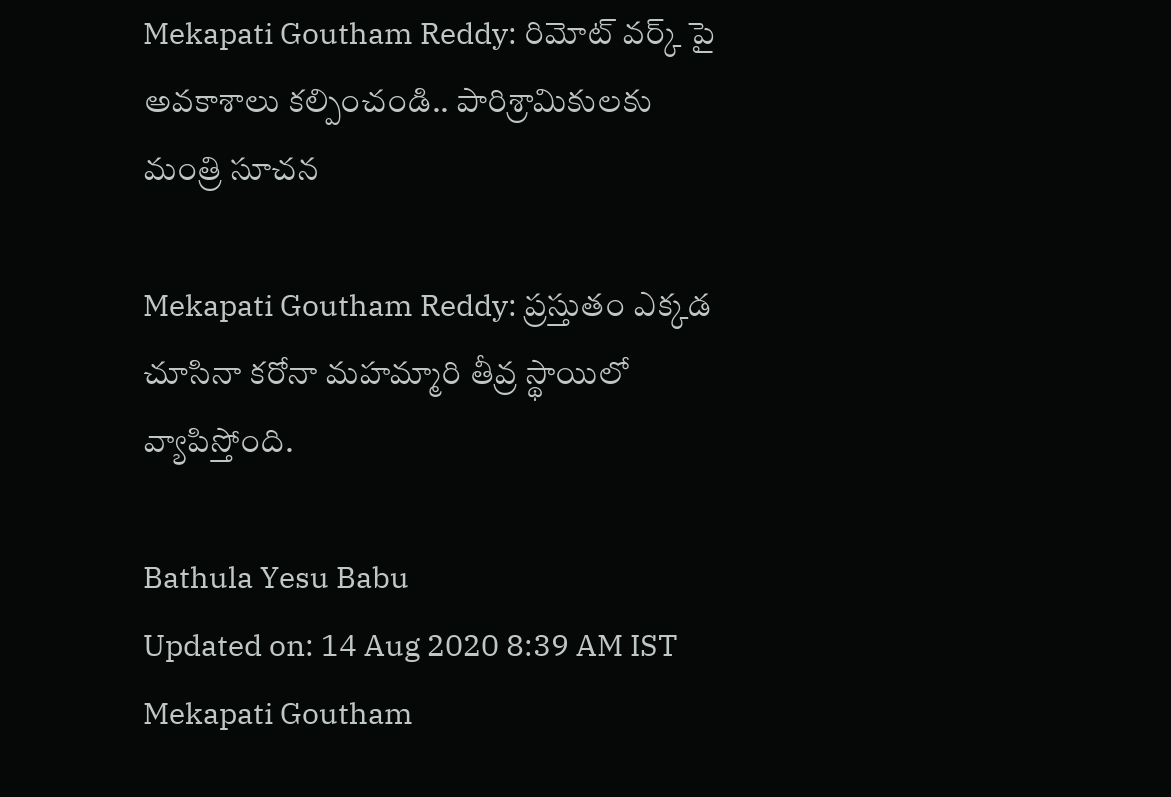Mekapati Goutham Reddy: రిమోట్ వర్క్ పై అవకాశాలు కల్పించండి.. పారిశ్రామికులకు మంత్రి సూచన

Mekapati Goutham Reddy: ప్రస్తుతం ఎక్కడ చూసినా కరోనా మహమ్మారి తీవ్ర స్థాయిలో వ్యాపిస్తోంది.

Bathula Yesu Babu
Updated on: 14 Aug 2020 8:39 AM IST
Mekapati Goutham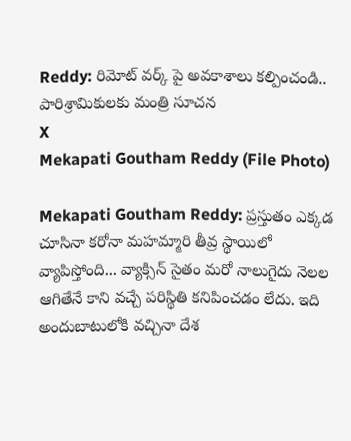Reddy: రిమోట్ వర్క్ పై అవకాశాలు కల్పించండి..  పారిశ్రామికులకు మంత్రి సూచన
X
Mekapati Goutham Reddy (File Photo)

Mekapati Goutham Reddy: ప్రస్తుతం ఎక్కడ చూసినా కరోనా మహమ్మారి తీవ్ర స్థాయిలో వ్యాపిస్తోంది... వ్యాక్సిన్ సైతం మరో నాలుగైదు నెలల ఆగితేనే కాని వచ్చే పరిస్థితి కనిపించడం లేదు. ఇది అందుబాటులోకి వచ్చినా దేశ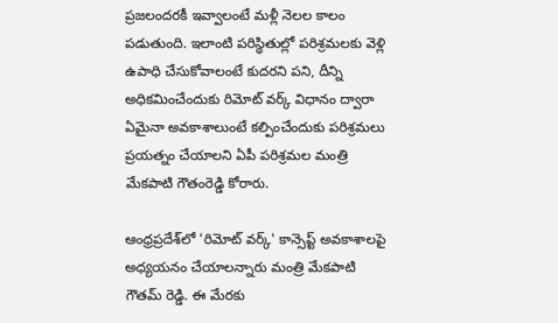ప్రజలందరకీ ఇవ్వాలంటే మళ్లీ నెలల కాలం పడుతుంది. ఇలాంటి పరిస్థితుల్లో పరిశ్రమలకు వెళ్లి ఉపాధి చేసుకోవాలంటే కుదరని పని, దీన్ని అధికమించేందుకు రిమోట్ వర్క్ విధానం ద్వారా ఏమైనా అవకాశాలుంటే కల్పించేందుకు పరిశ్రమలు ప్రయత్నం చేయాలని ఏపీ పరిశ్రమల మంత్రి మేకపాటి గౌతంరెడ్డి కోరారు.

ఆంధ్రప్రదేశ్‌లో 'రిమోట్ వర్క్' కాన్సెప్ట్ అవకాశాలపై అధ్యయనం చేయాలన్నారు మంత్రి మేకపాటి గౌతమ్ రెడ్డి. ఈ మేరకు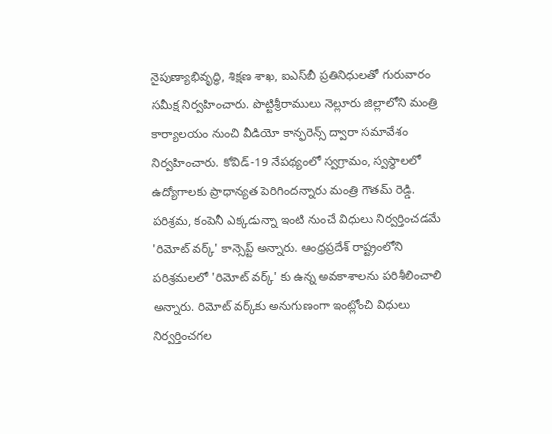నైపుణ్యాభివృద్ధి, శిక్షణ శాఖ, ఐఎస్‌బీ ప్రతినిధులతో గురువారం సమీక్ష నిర్వహించారు. పొట్టిశ్రీరాములు నెల్లూరు జిల్లాలోని మంత్రి కార్యాలయం నుంచి వీడియో కాన్ఫరెన్స్ ద్వారా సమావేశం నిర్వహించారు. కోవిడ్-19 నేపథ్యంలో స్వగ్రామం, స్వస్థాలలో ఉద్యోగాలకు ప్రాధాన్యత పెరిగిందన్నారు మంత్రి గౌతమ్‌ రెడ్డి. పరిశ్రమ, కంపెనీ ఎక్కడున్నా ఇంటి నుంచే విధులు నిర్వర్తించడమే 'రిమోట్ వర్క్' కాన్సెప్ట్ అన్నారు. ఆంధ్రప్రదేశ్ రాష్ట్రంలోని పరిశ్రమలలో 'రిమోట్ వర్క్' కు ఉన్న అవకాశాలను పరిశీలించాలి అన్నారు. రిమోట్ వర్క్‌కు అనుగుణంగా ఇంట్లోంచి విధులు నిర్వర్తించగల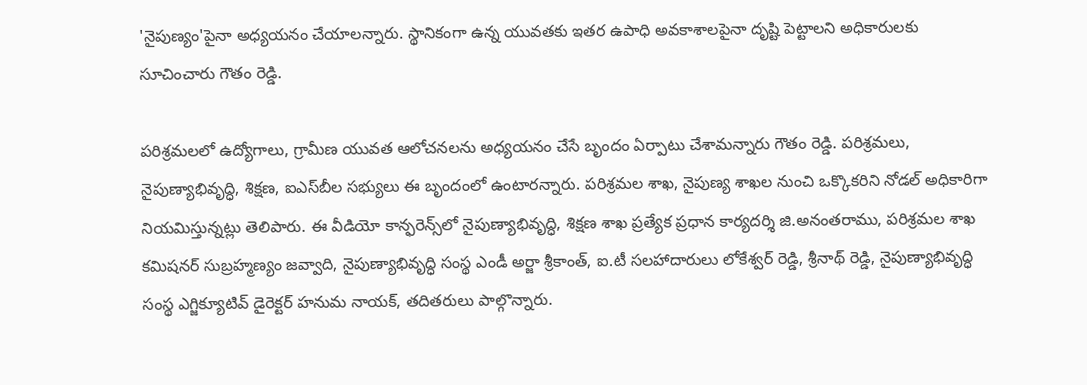'నైపుణ్యం'పైనా అధ్యయనం చేయాలన్నారు. స్థానికంగా ఉన్న యువతకు ఇతర ఉపాధి అవకాశాలపైనా దృష్టి పెట్టాలని అధికారులకు సూచించారు గౌతం రెడ్డి.

పరిశ్రమలలో ఉద్యోగాలు, గ్రామీణ యువత ఆలోచనలను అధ్యయనం చేసే బృందం ఏర్పాటు చేశామన్నారు గౌతం రెడ్డి. పరిశ్రమలు, నైపుణ్యాభివృద్ధి, శిక్షణ, ఐఎస్‌బీల సభ్యులు ఈ బృందంలో ఉంటారన్నారు. పరిశ్రమల శాఖ, నైపుణ్య శాఖల నుంచి ఒక్కొకరిని నోడల్ అధికారిగా నియమిస్తున్నట్లు తెలిపారు. ఈ వీడియో కాన్ఫరెన్స్‌లో నైపుణ్యాభివృద్ధి, శిక్షణ శాఖ ప్రత్యేక ప్రధాన కార్యదర్శి జి.అనంతరాము, పరిశ్రమల శాఖ కమిషనర్ సుబ్రహ్మణ్యం జవ్వాది, నైపుణ్యాభివృద్ధి సంస్థ ఎండీ అర్జా శ్రీకాంత్, ఐ.టీ సలహాదారులు లోకేశ్వర్ రెడ్డి, శ్రీనాథ్ రెడ్డి, నైపుణ్యాభివృద్ధి సంస్థ ఎగ్జిక్యూటివ్ డైరెక్టర్ హనుమ నాయక్, తదితరులు పాల్గొన్నారు.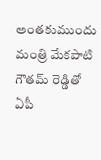అంతకుముందు మంత్రి మేకపాటి గౌతమ్ రెడ్డితో ఏపీ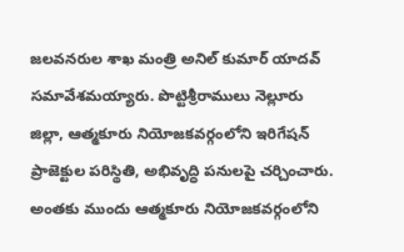జలవనరుల శాఖ మంత్రి అనిల్ కుమార్ యాదవ్ సమావేశమయ్యారు. పొట్టిశ్రీరాములు నెల్లూరు జిల్లా, ఆత్మకూరు నియోజకవర్గంలోని ఇరిగేషన్ ప్రాజెక్టుల పరిస్థితి, అభివృద్ధి పనులపై చర్చించారు. అంతకు ముందు ఆత్మకూరు నియోజకవర్గంలోని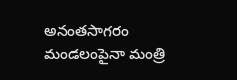అనంతసాగరం మండలంపైనా మంత్రి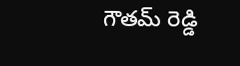గౌతమ్ రెడ్డి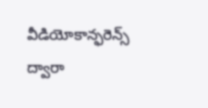వీడియోకాన్ఫరెన్స్ ద్వారా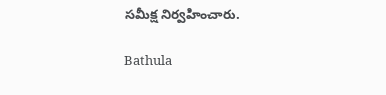సమీక్ష నిర్వహించారు.

Bathula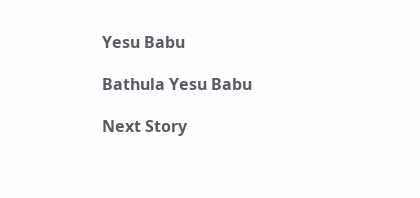Yesu Babu

Bathula Yesu Babu

Next Story